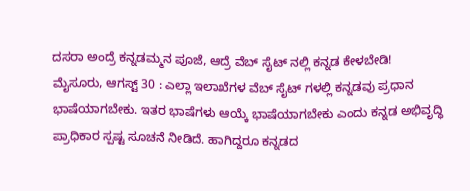ದಸರಾ ಅಂದ್ರೆ ಕನ್ನಡಮ್ಮನ ಪೂಜೆ, ಆದ್ರೆ ವೆಬ್ ಸೈಟ್ ನಲ್ಲಿ ಕನ್ನಡ ಕೇಳಬೇಡಿ!
ಮೈಸೂರು, ಆಗಸ್ಟ್ 30 : ಎಲ್ಲಾ ಇಲಾಖೆಗಳ ವೆಬ್ ಸೈಟ್ ಗಳಲ್ಲಿ ಕನ್ನಡವು ಪ್ರಧಾನ ಭಾಷೆಯಾಗಬೇಕು. ಇತರ ಭಾಷೆಗಳು ಆಯ್ಕೆ ಭಾಷೆಯಾಗಬೇಕು ಎಂದು ಕನ್ನಡ ಅಭಿವೃದ್ಧಿ ಪ್ರಾಧಿಕಾರ ಸ್ಪಷ್ಟ ಸೂಚನೆ ನೀಡಿದೆ. ಹಾಗಿದ್ದರೂ ಕನ್ನಡದ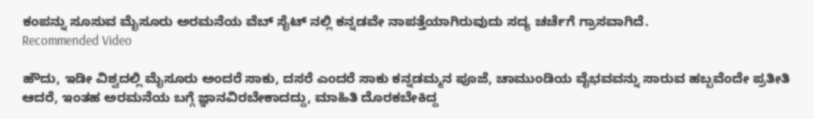ಕಂಪನ್ನು ಸೂಸುವ ಮೈಸೂರು ಅರಮನೆಯ ವೆಬ್ ಸೈಟ್ ನಲ್ಲಿ ಕನ್ನಡವೇ ನಾಪತ್ತೆಯಾಗಿರುವುದು ಸದ್ಯ ಚರ್ಚೆಗೆ ಗ್ರಾಸವಾಗಿದೆ.
Recommended Video

ಹೌದು, ಇಡೀ ವಿಶ್ವದಲ್ಲಿ ಮೈಸೂರು ಅಂದರೆ ಸಾಕು, ದಸರೆ ಎಂದರೆ ಸಾಕು ಕನ್ನಡಮ್ಮನ ಪೂಜೆ, ಚಾಮುಂಡಿಯ ವೈಭವವನ್ನು ಸಾರುವ ಹಬ್ಬವೆಂದೇ ಪ್ರತೀತಿ ಆದರೆ, ಇಂತಹ ಅರಮನೆಯ ಬಗ್ಗೆ ಜ್ಞಾನವಿರಬೇಕಾದದ್ದು, ಮಾಹಿತಿ ದೊರಕಬೇಕಿದ್ದ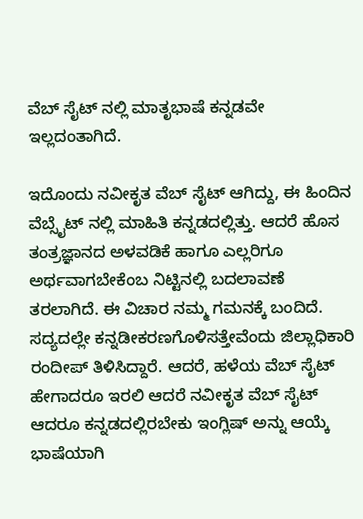ವೆಬ್ ಸೈಟ್ ನಲ್ಲಿ ಮಾತೃಭಾಷೆ ಕನ್ನಡವೇ ಇಲ್ಲದಂತಾಗಿದೆ.

ಇದೊಂದು ನವೀಕೃತ ವೆಬ್ ಸೈಟ್ ಆಗಿದ್ದು, ಈ ಹಿಂದಿನ ವೆಬ್ಸೈಟ್ ನಲ್ಲಿ ಮಾಹಿತಿ ಕನ್ನಡದಲ್ಲಿತ್ತು. ಆದರೆ ಹೊಸ ತಂತ್ರಜ್ಞಾನದ ಅಳವಡಿಕೆ ಹಾಗೂ ಎಲ್ಲರಿಗೂ ಅರ್ಥವಾಗಬೇಕೆಂಬ ನಿಟ್ಟಿನಲ್ಲಿ ಬದಲಾವಣೆ ತರಲಾಗಿದೆ. ಈ ವಿಚಾರ ನಮ್ಮ ಗಮನಕ್ಕೆ ಬಂದಿದೆ. ಸದ್ಯದಲ್ಲೇ ಕನ್ನಡೀಕರಣಗೊಳಿಸತ್ತೇವೆಂದು ಜಿಲ್ಲಾಧಿಕಾರಿ ರಂದೀಪ್ ತಿಳಿಸಿದ್ದಾರೆ. ಆದರೆ, ಹಳೆಯ ವೆಬ್ ಸೈಟ್ ಹೇಗಾದರೂ ಇರಲಿ ಆದರೆ ನವೀಕೃತ ವೆಬ್ ಸೈಟ್ ಆದರೂ ಕನ್ನಡದಲ್ಲಿರಬೇಕು ಇಂಗ್ಲಿಷ್ ಅನ್ನು ಆಯ್ಕೆ ಭಾಷೆಯಾಗಿ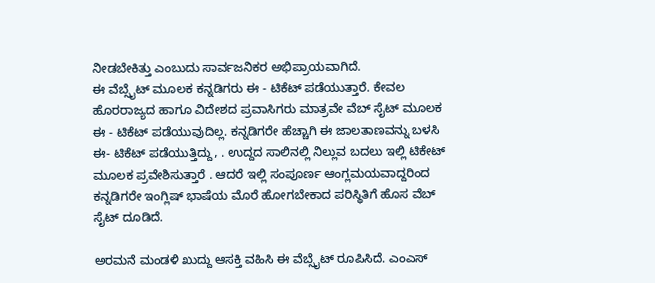ನೀಡಬೇಕಿತ್ತು ಎಂಬುದು ಸಾರ್ವಜನಿಕರ ಅಭಿಪ್ರಾಯವಾಗಿದೆ.
ಈ ವೆಬ್ಸೈಟ್ ಮೂಲಕ ಕನ್ನಡಿಗರು ಈ - ಟಿಕೆಟ್ ಪಡೆಯುತ್ತಾರೆ. ಕೇವಲ ಹೊರರಾಜ್ಯದ ಹಾಗೂ ವಿದೇಶದ ಪ್ರವಾಸಿಗರು ಮಾತ್ರವೇ ವೆಬ್ ಸೈಟ್ ಮೂಲಕ ಈ - ಟಿಕೆಟ್ ಪಡೆಯುವುದಿಲ್ಲ. ಕನ್ನಡಿಗರೇ ಹೆಚ್ಚಾಗಿ ಈ ಜಾಲತಾಣವನ್ನು ಬಳಸಿ ಈ- ಟಿಕೆಟ್ ಪಡೆಯುತ್ತಿದ್ದು, . ಉದ್ದದ ಸಾಲಿನಲ್ಲಿ ನಿಲ್ಲುವ ಬದಲು ಇಲ್ಲಿ ಟಿಕೇಟ್ ಮೂಲಕ ಪ್ರವೇಶಿಸುತ್ತಾರೆ . ಆದರೆ ಇಲ್ಲಿ ಸಂಪೂರ್ಣ ಆಂಗ್ಲಮಯವಾದ್ದರಿಂದ ಕನ್ನಡಿಗರೇ ಇಂಗ್ಲಿಷ್ ಭಾಷೆಯ ಮೊರೆ ಹೋಗಬೇಕಾದ ಪರಿಸ್ಥಿತಿಗೆ ಹೊಸ ವೆಬ್ ಸೈಟ್ ದೂಡಿದೆ.

ಅರಮನೆ ಮಂಡಳಿ ಖುದ್ದು ಆಸಕ್ತಿ ವಹಿಸಿ ಈ ವೆಬ್ಸೈಟ್ ರೂಪಿಸಿದೆ. ಎಂಎಸ್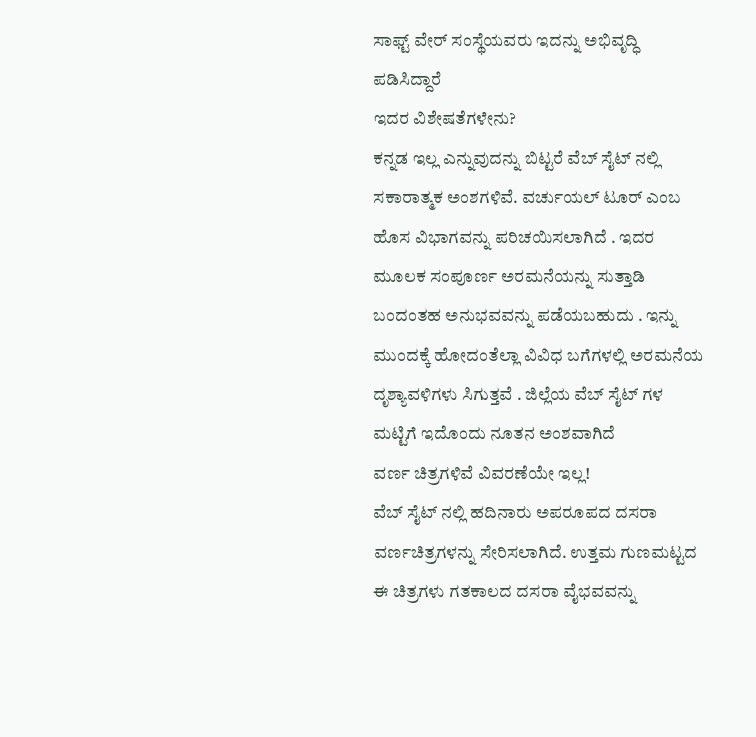ಸಾಫ್ಟ್ ವೇರ್ ಸಂಸ್ಥೆಯವರು ಇದನ್ನು ಅಭಿವೃದ್ಧಿ ಪಡಿಸಿದ್ದಾರೆ
ಇದರ ವಿಶೇಷತೆಗಳೇನು?
ಕನ್ನಡ ಇಲ್ಲ ಎನ್ನುವುದನ್ನು ಬಿಟ್ಟರೆ ವೆಬ್ ಸೈಟ್ ನಲ್ಲಿ ಸಕಾರಾತ್ಮಕ ಅಂಶಗಳಿವೆ. ವರ್ಚುಯಲ್ ಟೂರ್ ಎಂಬ ಹೊಸ ವಿಭಾಗವನ್ನು ಪರಿಚಯಿಸಲಾಗಿದೆ . ಇದರ ಮೂಲಕ ಸಂಪೂರ್ಣ ಅರಮನೆಯನ್ನು ಸುತ್ತಾಡಿ ಬಂದಂತಹ ಅನುಭವವನ್ನು ಪಡೆಯಬಹುದು . ಇನ್ನು ಮುಂದಕ್ಕೆ ಹೋದಂತೆಲ್ಲಾ ವಿವಿಧ ಬಗೆಗಳಲ್ಲಿ ಅರಮನೆಯ ದೃಶ್ಯಾವಳಿಗಳು ಸಿಗುತ್ತವೆ . ಜಿಲ್ಲೆಯ ವೆಬ್ ಸೈಟ್ ಗಳ ಮಟ್ಟಿಗೆ ಇದೊಂದು ನೂತನ ಅಂಶವಾಗಿದೆ
ವರ್ಣ ಚಿತ್ರಗಳಿವೆ ವಿವರಣೆಯೇ ಇಲ್ಲ!
ವೆಬ್ ಸೈಟ್ ನಲ್ಲಿ ಹದಿನಾರು ಅಪರೂಪದ ದಸರಾ ವರ್ಣಚಿತ್ರಗಳನ್ನು ಸೇರಿಸಲಾಗಿದೆ. ಉತ್ತಮ ಗುಣಮಟ್ಟದ ಈ ಚಿತ್ರಗಳು ಗತಕಾಲದ ದಸರಾ ವೈಭವವನ್ನು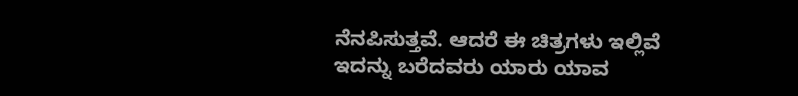ನೆನಪಿಸುತ್ತವೆ. ಆದರೆ ಈ ಚಿತ್ರಗಳು ಇಲ್ಲಿವೆ ಇದನ್ನು ಬರೆದವರು ಯಾರು ಯಾವ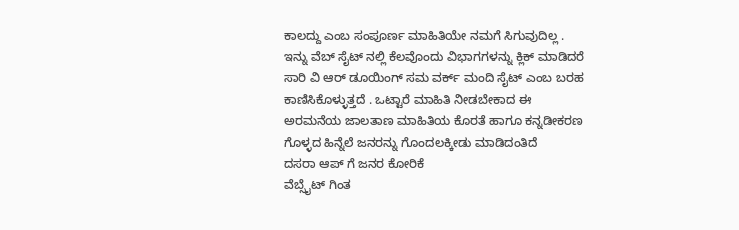ಕಾಲದ್ದು ಎಂಬ ಸಂಪೂರ್ಣ ಮಾಹಿತಿಯೇ ನಮಗೆ ಸಿಗುವುದಿಲ್ಲ . ಇನ್ನು ವೆಬ್ ಸೈಟ್ ನಲ್ಲಿ ಕೆಲವೊಂದು ವಿಭಾಗಗಳನ್ನು ಕ್ಲಿಕ್ ಮಾಡಿದರೆ ಸಾರಿ ವಿ ಆರ್ ಡೂಯಿಂಗ್ ಸಮ ವರ್ಕ್ ಮಂದಿ ಸೈಟ್ ಎಂಬ ಬರಹ ಕಾಣಿಸಿಕೊಳ್ಳುತ್ತದೆ . ಒಟ್ಟಾರೆ ಮಾಹಿತಿ ನೀಡಬೇಕಾದ ಈ ಅರಮನೆಯ ಜಾಲತಾಣ ಮಾಹಿತಿಯ ಕೊರತೆ ಹಾಗೂ ಕನ್ನಡೀಕರಣ ಗೊಳ್ಳದ ಹಿನ್ನೆಲೆ ಜನರನ್ನು ಗೊಂದಲಕ್ಕೀಡು ಮಾಡಿದಂತಿದೆ
ದಸರಾ ಆಪ್ ಗೆ ಜನರ ಕೋರಿಕೆ
ವೆಬ್ಸೈಟ್ ಗಿಂತ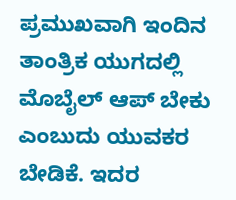ಪ್ರಮುಖವಾಗಿ ಇಂದಿನ ತಾಂತ್ರಿಕ ಯುಗದಲ್ಲಿ ಮೊಬೈಲ್ ಆಪ್ ಬೇಕು ಎಂಬುದು ಯುವಕರ ಬೇಡಿಕೆ. ಇದರ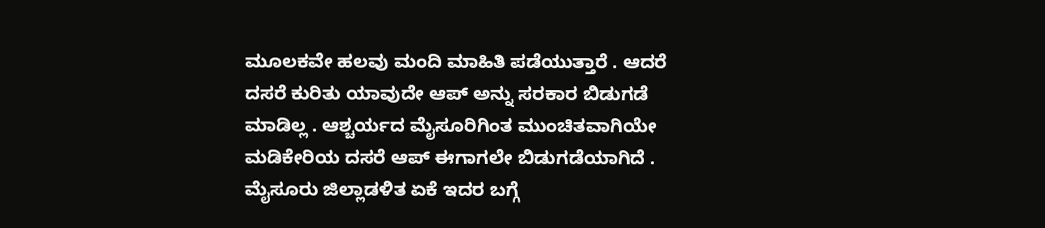ಮೂಲಕವೇ ಹಲವು ಮಂದಿ ಮಾಹಿತಿ ಪಡೆಯುತ್ತಾರೆ . ಆದರೆ ದಸರೆ ಕುರಿತು ಯಾವುದೇ ಆಪ್ ಅನ್ನು ಸರಕಾರ ಬಿಡುಗಡೆ ಮಾಡಿಲ್ಲ . ಆಶ್ಚರ್ಯದ ಮೈಸೂರಿಗಿಂತ ಮುಂಚಿತವಾಗಿಯೇ ಮಡಿಕೇರಿಯ ದಸರೆ ಆಪ್ ಈಗಾಗಲೇ ಬಿಡುಗಡೆಯಾಗಿದೆ . ಮೈಸೂರು ಜಿಲ್ಲಾಡಳಿತ ಏಕೆ ಇದರ ಬಗ್ಗೆ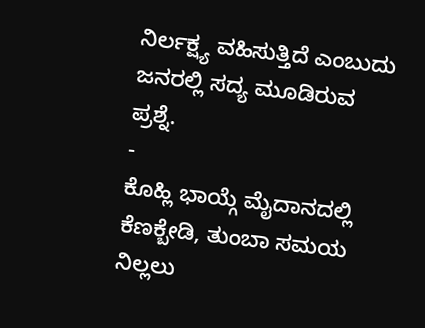ನಿರ್ಲಕ್ಷ್ಯ ವಹಿಸುತ್ತಿದೆ ಎಂಬುದು ಜನರಲ್ಲಿ ಸದ್ಯ ಮೂಡಿರುವ ಪ್ರಶ್ನೆ.
-
ಕೊಹ್ಲಿ ಭಾಯ್ಗೆ ಮೈದಾನದಲ್ಲಿ ಕೆಣಕ್ಬೇಡಿ, ತುಂಬಾ ಸಮಯ ನಿಲ್ಲಲು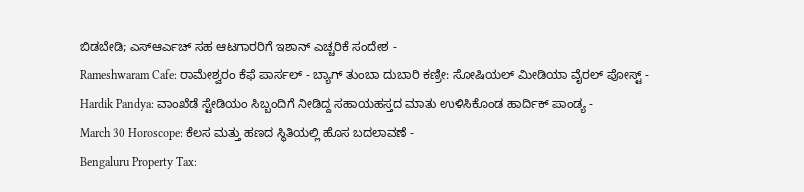ಬಿಡಬೇಡಿ; ಎಸ್ಆರ್ಎಚ್ ಸಹ ಆಟಗಾರರಿಗೆ ಇಶಾನ್ ಎಚ್ಚರಿಕೆ ಸಂದೇಶ -
Rameshwaram Cafe: ರಾಮೇಶ್ವರಂ ಕೆಫೆ ಪಾರ್ಸಲ್ - ಬ್ಯಾಗ್ ತುಂಬಾ ದುಬಾರಿ ಕಣ್ರೀ: ಸೋಷಿಯಲ್ ಮೀಡಿಯಾ ವೈರಲ್ ಪೋಸ್ಟ್ -
Hardik Pandya: ವಾಂಖೆಡೆ ಸ್ಟೇಡಿಯಂ ಸಿಬ್ಬಂದಿಗೆ ನೀಡಿದ್ದ ಸಹಾಯಹಸ್ತದ ಮಾತು ಉಳಿಸಿಕೊಂಡ ಹಾರ್ದಿಕ್ ಪಾಂಡ್ಯ -
March 30 Horoscope: ಕೆಲಸ ಮತ್ತು ಹಣದ ಸ್ಥಿತಿಯಲ್ಲಿ ಹೊಸ ಬದಲಾವಣೆ -
Bengaluru Property Tax: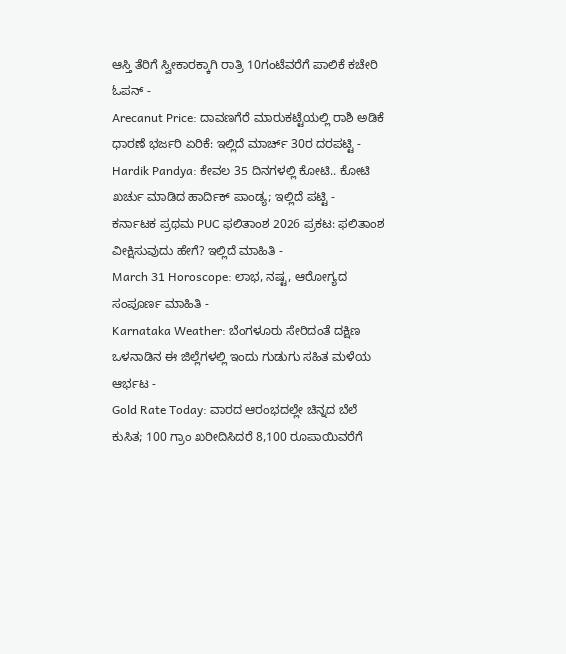ಆಸ್ತಿ ತೆರಿಗೆ ಸ್ವೀಕಾರಕ್ಕಾಗಿ ರಾತ್ರಿ 10ಗಂಟೆವರೆಗೆ ಪಾಲಿಕೆ ಕಚೇರಿ ಓಪನ್ -
Arecanut Price: ದಾವಣಗೆರೆ ಮಾರುಕಟ್ಟೆಯಲ್ಲಿ ರಾಶಿ ಅಡಿಕೆ ಧಾರಣೆ ಭರ್ಜರಿ ಏರಿಕೆ: ಇಲ್ಲಿದೆ ಮಾರ್ಚ್ 30ರ ದರಪಟ್ಟಿ -
Hardik Pandya: ಕೇವಲ 35 ದಿನಗಳಲ್ಲಿ ಕೋಟಿ.. ಕೋಟಿ ಖರ್ಚು ಮಾಡಿದ ಹಾರ್ದಿಕ್ ಪಾಂಡ್ಯ; ಇಲ್ಲಿದೆ ಪಟ್ಟಿ -
ಕರ್ನಾಟಕ ಪ್ರಥಮ PUC ಫಲಿತಾಂಶ 2026 ಪ್ರಕಟ: ಫಲಿತಾಂಶ ವೀಕ್ಷಿಸುವುದು ಹೇಗೆ? ಇಲ್ಲಿದೆ ಮಾಹಿತಿ -
March 31 Horoscope: ಲಾಭ, ನಷ್ಟ, ಆರೋಗ್ಯದ ಸಂಪೂರ್ಣ ಮಾಹಿತಿ -
Karnataka Weather: ಬೆಂಗಳೂರು ಸೇರಿದಂತೆ ದಕ್ಷಿಣ ಒಳನಾಡಿನ ಈ ಜಿಲ್ಲೆಗಳಲ್ಲಿ ಇಂದು ಗುಡುಗು ಸಹಿತ ಮಳೆಯ ಆರ್ಭಟ -
Gold Rate Today: ವಾರದ ಆರಂಭದಲ್ಲೇ ಚಿನ್ನದ ಬೆಲೆ ಕುಸಿತ; 100 ಗ್ರಾಂ ಖರೀದಿಸಿದರೆ 8,100 ರೂಪಾಯಿವರೆಗೆ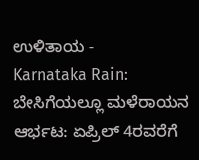ಉಳಿತಾಯ -
Karnataka Rain: ಬೇಸಿಗೆಯಲ್ಲೂ ಮಳೆರಾಯನ ಆರ್ಭಟ: ಏಪ್ರಿಲ್ 4ರವರೆಗೆ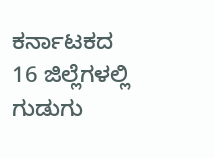ಕರ್ನಾಟಕದ 16 ಜಿಲ್ಲೆಗಳಲ್ಲಿ ಗುಡುಗು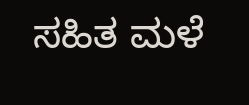ಸಹಿತ ಮಳೆ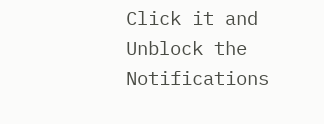Click it and Unblock the Notifications